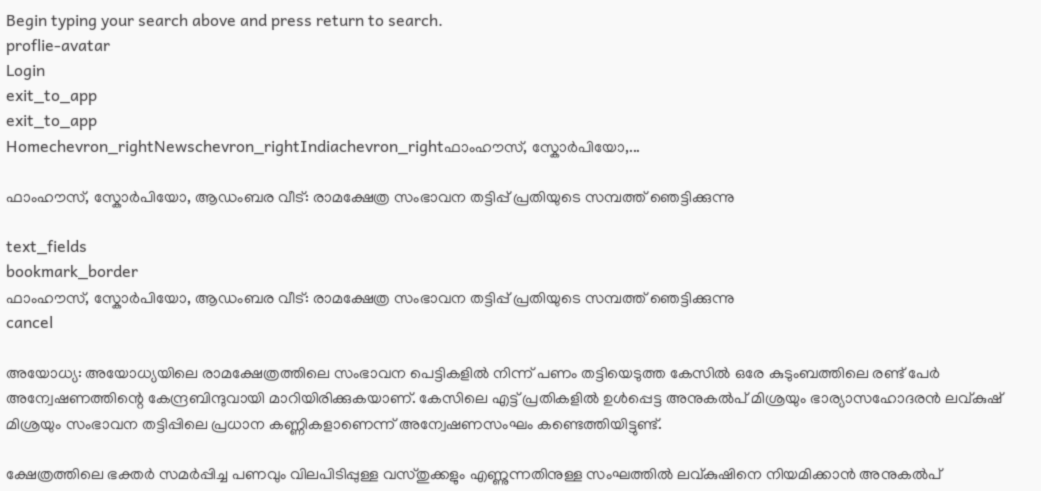Begin typing your search above and press return to search.
proflie-avatar
Login
exit_to_app
exit_to_app
Homechevron_rightNewschevron_rightIndiachevron_rightഫാംഹൗസ്, സ്കോർപിയോ,...

ഫാംഹൗസ്, സ്കോർപിയോ, ആഡംബര വീട്: രാമക്ഷേത്ര സംഭാവന തട്ടിപ്പ് പ്രതിയുടെ സമ്പത്ത് ഞെട്ടിക്കുന്നു

text_fields
bookmark_border
ഫാംഹൗസ്, സ്കോർപിയോ, ആഡംബര വീട്: രാമക്ഷേത്ര സംഭാവന തട്ടിപ്പ് പ്രതിയുടെ സമ്പത്ത് ഞെട്ടിക്കുന്നു
cancel

അയോധ്യ: അയോധ്യയിലെ രാമക്ഷേത്രത്തിലെ സംഭാവന പെട്ടികളിൽ നിന്ന് പണം തട്ടിയെടുത്ത കേസിൽ ഒരേ കുടുംബത്തിലെ രണ്ട് പേർ അന്വേഷണത്തിന്റെ കേന്ദ്രബിന്ദുവായി മാറിയിരിക്കുകയാണ്. കേസിലെ എട്ട് പ്രതികളിൽ ഉൾപ്പെട്ട അനുകൽപ് മിശ്രയും ഭാര്യാസഹോദരൻ ലവ്കുഷ് മിശ്രയും സംഭാവന തട്ടിപ്പിലെ പ്രധാന കണ്ണികളാണെന്ന് അന്വേഷണസംഘം കണ്ടെത്തിയിട്ടുണ്ട്.

ക്ഷേത്രത്തിലെ ഭക്തർ സമർപ്പിച്ച പണവും വിലപിടിപ്പുള്ള വസ്തുക്കളും എണ്ണുന്നതിനുള്ള സംഘത്തിൽ ലവ്കുഷിനെ നിയമിക്കാൻ അനുകൽപ്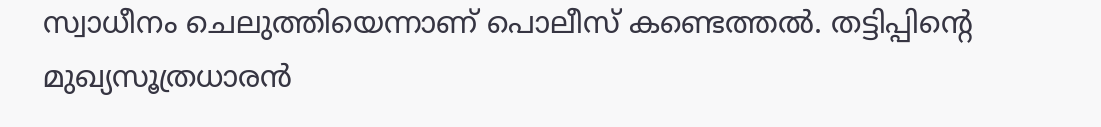സ്വാധീനം ചെലുത്തിയെന്നാണ് പൊലീസ് കണ്ടെത്തൽ. തട്ടിപ്പിന്റെ മുഖ്യസൂത്രധാരൻ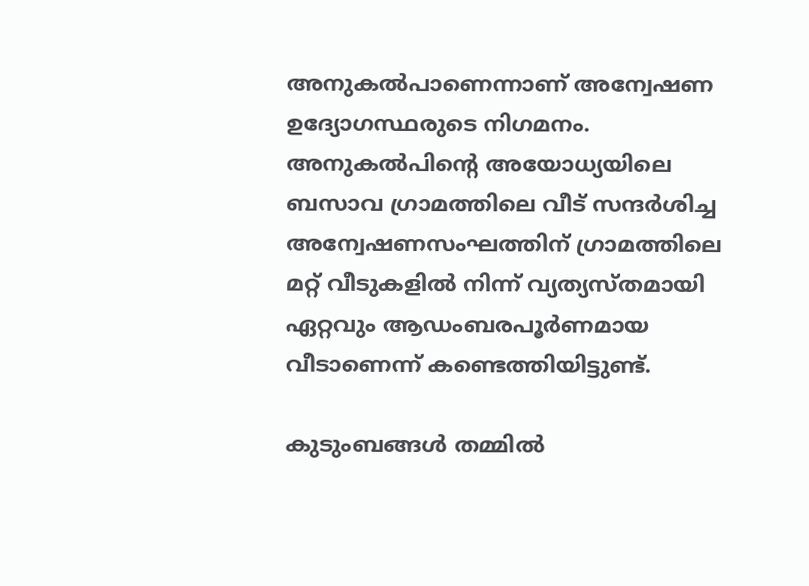അനുകൽപാണെന്നാണ് അന്വേഷണ ഉദ്യോഗസ്ഥരുടെ നിഗമനം. അനുകൽപിന്റെ അയോധ്യയിലെ ബസാവ ഗ്രാമത്തിലെ വീട് സന്ദർശിച്ച അന്വേഷണസംഘത്തിന് ഗ്രാമത്തിലെ മറ്റ് വീടുകളിൽ നിന്ന് വ്യത്യസ്തമായി ഏറ്റവും ആഡംബരപൂർണമായ വീടാണെന്ന് കണ്ടെത്തിയിട്ടുണ്ട്.

കുടുംബങ്ങൾ തമ്മിൽ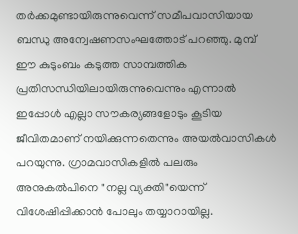തർക്കമുണ്ടായിരുന്നുവെന്ന് സമീപവാസിയായ ബന്ധു അന്വേഷണസംഘത്തോട് പറഞ്ഞു. മുമ്പ് ഈ കുടുംബം കടുത്ത സാമ്പത്തിക പ്രതിസന്ധിയിലായിരുന്നുവെന്നും എന്നാൽ ഇപ്പോൾ എല്ലാ സൗകര്യങ്ങളോടും കൂടിയ ജീവിതമാണ് നയിക്കുന്നതെന്നും അയൽവാസികൾ പറയുന്നു. ഗ്രാമവാസികളിൽ പലരും അനുകൽപിനെ "നല്ല വ്യക്തി"യെന്ന് വിശേഷിപ്പിക്കാൻ പോലും തയ്യാറായില്ല.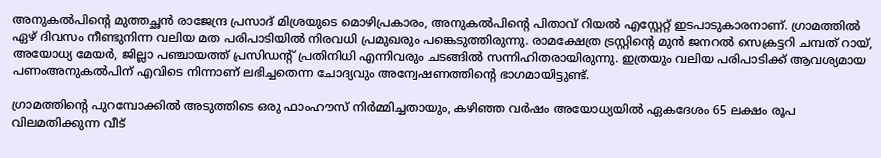അനുകൽപിന്റെ മുത്തച്ഛൻ രാജേന്ദ്ര പ്രസാദ് മിശ്രയുടെ മൊഴിപ്രകാരം, അനുകൽപിന്റെ പിതാവ് റിയൽ എസ്റ്റേറ്റ് ഇടപാടുകാരനാണ്. ഗ്രാമത്തിൽ ഏഴ് ദിവസം നീണ്ടുനിന്ന വലിയ മത പരിപാടിയിൽ നിരവധി പ്രമുഖരും പങ്കെടുത്തിരുന്നു. രാമക്ഷേത്ര ട്രസ്റ്റിന്റെ മുൻ ജനറൽ സെക്രട്ടറി ചമ്പത് റായ്, അയോധ്യ മേയർ, ജില്ലാ പഞ്ചായത്ത് പ്രസിഡന്റ് പ്രതിനിധി എന്നിവരും ചടങ്ങിൽ സന്നിഹിതരായിരുന്നു. ഇത്രയും വലിയ പരിപാടിക്ക് ആവശ്യമായ പണംഅനുകൽപിന് എവിടെ നിന്നാണ് ലഭിച്ചതെന്ന ചോദ്യവും അന്വേഷണത്തിന്റെ ഭാഗമായിട്ടുണ്ട്.

ഗ്രാമത്തിന്റെ പുറമ്പോക്കിൽ അടുത്തിടെ ഒരു ഫാംഹൗസ് നിർമ്മിച്ചതായും, കഴിഞ്ഞ വർഷം അയോധ്യയിൽ ഏകദേശം 65 ലക്ഷം രൂപ വിലമതിക്കുന്ന വീട്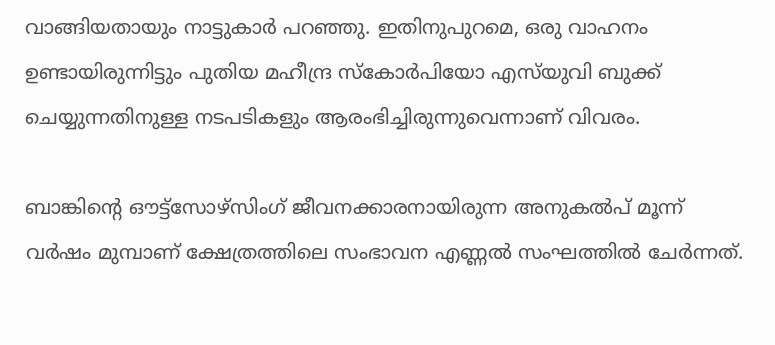വാങ്ങിയതായും നാട്ടുകാർ പറഞ്ഞു. ഇതിനുപുറമെ, ഒരു വാഹനം ഉണ്ടായിരുന്നിട്ടും പുതിയ മഹീന്ദ്ര സ്കോർപിയോ എസ്‌യുവി ബുക്ക് ചെയ്യുന്നതിനുള്ള നടപടികളും ആരംഭിച്ചിരുന്നുവെന്നാണ് വിവരം.

ബാങ്കിന്റെ ഔട്ട്‌സോഴ്‌സിംഗ് ജീവനക്കാരനായിരുന്ന അനുകൽപ് മൂന്ന് വർഷം മുമ്പാണ് ക്ഷേത്രത്തിലെ സംഭാവന എണ്ണൽ സംഘത്തിൽ ചേർന്നത്.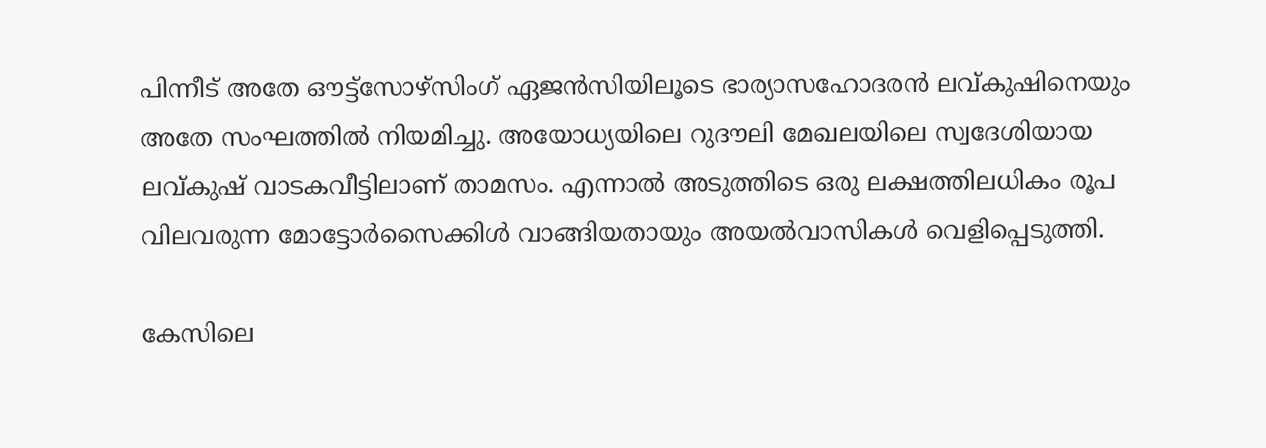പിന്നീട് അതേ ഔട്ട്‌സോഴ്‌സിംഗ് ഏജൻസിയിലൂടെ ഭാര്യാസഹോദരൻ ലവ്കുഷിനെയും അതേ സംഘത്തിൽ നിയമിച്ചു. അയോധ്യയിലെ റുദൗലി മേഖലയിലെ സ്വദേശിയായ ലവ്കുഷ് വാടകവീട്ടിലാണ് താമസം. എന്നാൽ അടുത്തിടെ ഒരു ലക്ഷത്തിലധികം രൂപ വിലവരുന്ന മോട്ടോർസൈക്കിൾ വാങ്ങിയതായും അയൽവാസികൾ വെളിപ്പെടുത്തി.

കേസിലെ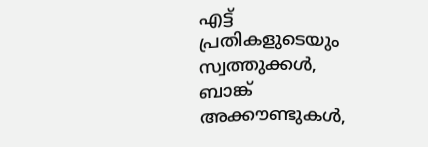എട്ട് പ്രതികളുടെയും സ്വത്തുക്കൾ, ബാങ്ക് അക്കൗണ്ടുകൾ,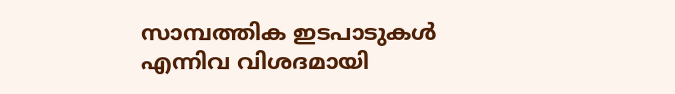സാമ്പത്തിക ഇടപാടുകൾ എന്നിവ വിശദമായി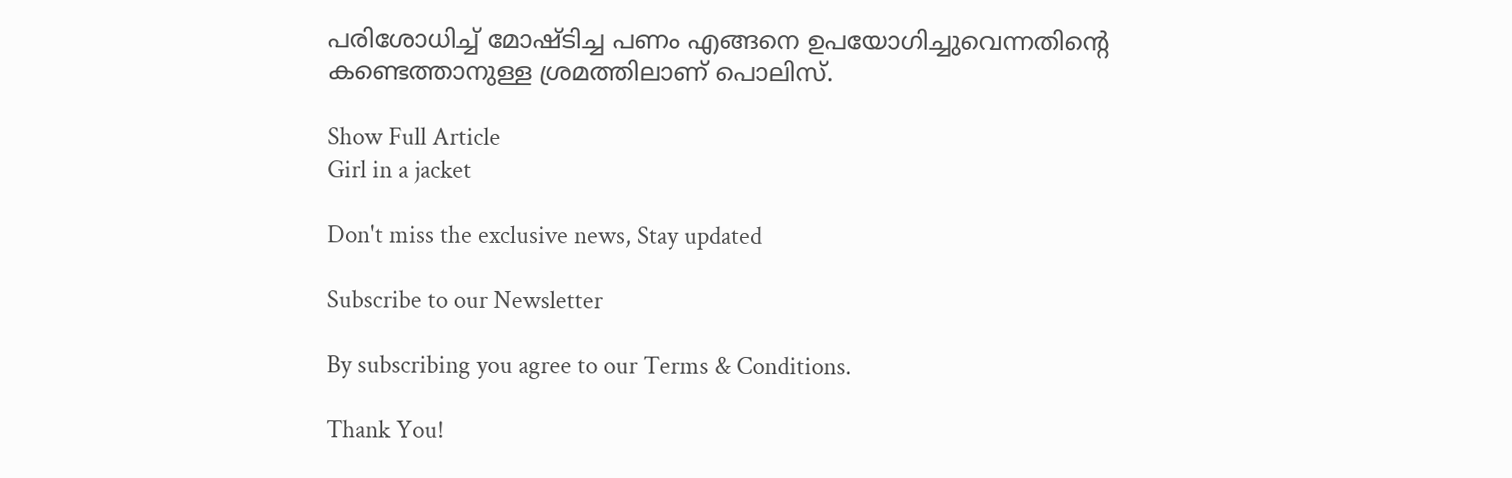പരിശോധിച്ച് മോഷ്ടിച്ച പണം എങ്ങനെ ഉപയോഗിച്ചുവെന്നതിന്റെ കണ്ടെത്താനുള്ള ശ്രമത്തിലാണ് പൊലിസ്.

Show Full Article
Girl in a jacket

Don't miss the exclusive news, Stay updated

Subscribe to our Newsletter

By subscribing you agree to our Terms & Conditions.

Thank You!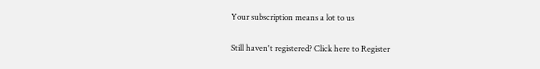Your subscription means a lot to us

Still haven't registered? Click here to Register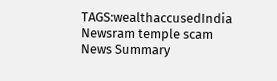TAGS:wealthaccusedIndia Newsram temple scam
News Summary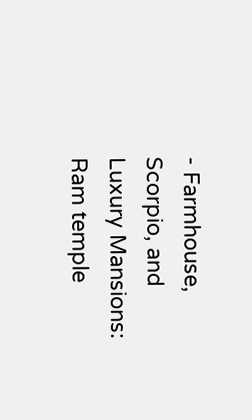- Farmhouse, Scorpio, and Luxury Mansions: Ram temple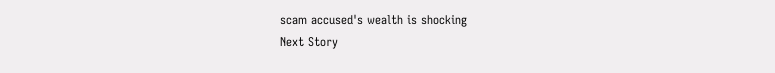scam accused's wealth is shocking
Next Story